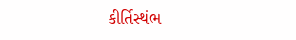કીર્તિસ્થંભ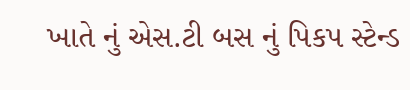ખાતે નું એસ.ટી બસ નું પિકપ સ્ટેન્ડ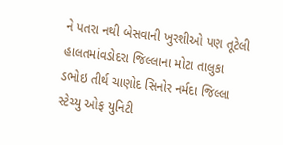ને પતરા નથી બેસવાની ખુરશીઓ પણ તૂટેલી હાલતમાંવડોદરા જિલ્લાના મોટા તાલુકા ડભોઇ તીર્થ ચાણોદ સિનોર નર્મદા જિલ્લા સ્ટેચ્યુ ઓફ યુનિટી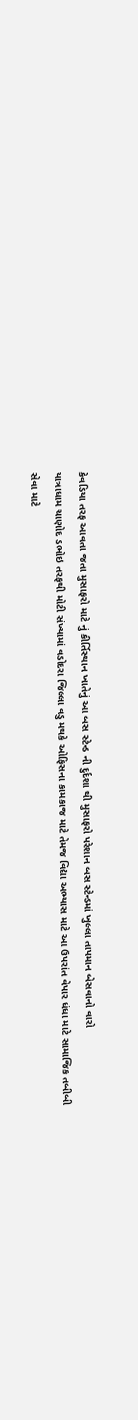કેવડિયા તરફ આવતા જતા મુસાફરો માટે નું કીર્તિસ્થાન ખાતેનું આ બસ સ્ટેન્ડ ની દુર્દશા થી મુસાફરો પરેશાન બસ સ્ટેન્ડમાં ખુલ્લા તાપમાન બેસવાનો વારો
યાત્રાધામ ચાણોદ ડભોઇ તરફથી મોટી સંખ્યામાં વડોદરા જિલ્લા વડુ મથકે ઓફિસના કામકાજ માટે તેમજ વિદ્યા અભ્યાસ માટે આ ઉપરાંત વેપાર ધંધા માટે સામાજિક તબીબી સેવા માટે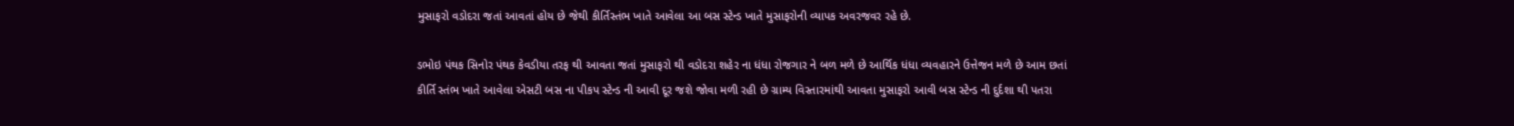મુસાફરો વડોદરા જતાં આવતાં હોય છે જેથી કીર્તિસ્તંભ ખાતે આવેલા આ બસ સ્ટેન્ડ ખાતે મુસાફરોની વ્યાપક અવરજવર રહે છે.

ડભોઇ પંથક સિનોર પંથક કેવડીયા તરફ થી આવતા જતાં મુસાફરો થી વડોદરા શહેર ના ધંધા રોજગાર ને બળ મળે છે આર્થિક ધંધા વ્યવહારને ઉત્તેજન મળે છે આમ છતાં કીર્તિ સ્તંભ ખાતે આવેલા એસટી બસ ના પીકપ સ્ટેન્ડ ની આવી દૂર જશે જોવા મળી રહી છે ગ્રામ્ય વિસ્તારમાંથી આવતા મુસાફરો આવી બસ સ્ટેન્ડ ની દુર્દશા થી પતરા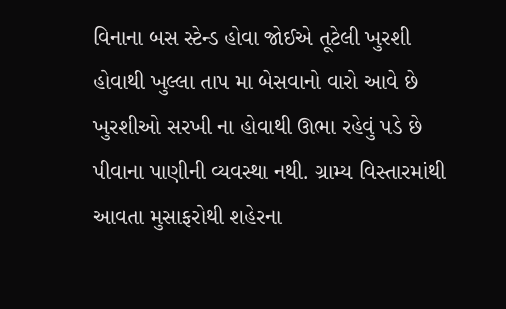વિનાના બસ સ્ટેન્ડ હોવા જોઈએ તૂટેલી ખુરશી હોવાથી ખુલ્લા તાપ મા બેસવાનો વારો આવે છે ખુરશીઓ સરખી ના હોવાથી ઊભા રહેવું પડે છે પીવાના પાણીની વ્યવસ્થા નથી. ગ્રામ્ય વિસ્તારમાંથી આવતા મુસાફરોથી શહેરના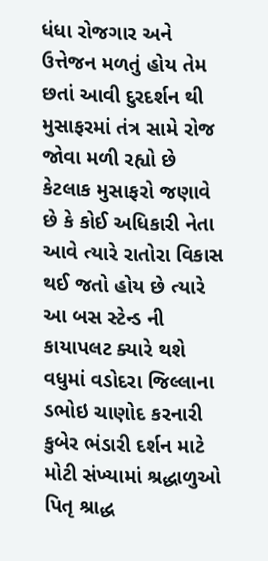ધંધા રોજગાર અને ઉત્તેજન મળતું હોય તેમ છતાં આવી દુરદર્શન થી મુસાફરમાં તંત્ર સામે રોજ જોવા મળી રહ્યો છે કેટલાક મુસાફરો જણાવે છે કે કોઈ અધિકારી નેતા આવે ત્યારે રાતોરા વિકાસ થઈ જતો હોય છે ત્યારે આ બસ સ્ટેન્ડ ની કાયાપલટ ક્યારે થશે વધુમાં વડોદરા જિલ્લાના ડભોઇ ચાણોદ કરનારી કુબેર ભંડારી દર્શન માટે મોટી સંખ્યામાં શ્રદ્ધાળુઓ પિતૃ શ્રાદ્ધ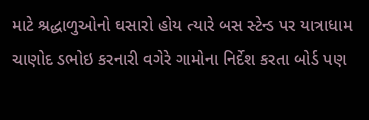માટે શ્રદ્ધાળુઓનો ઘસારો હોય ત્યારે બસ સ્ટેન્ડ પર યાત્રાધામ ચાણોદ ડભોઇ કરનારી વગેરે ગામોના નિર્દેશ કરતા બોર્ડ પણ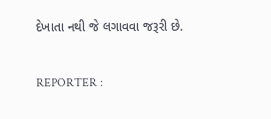દેખાતા નથી જે લગાવવા જરૂરી છે.

REPORTER :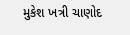મુકેશ ખત્રી ચાણોદ